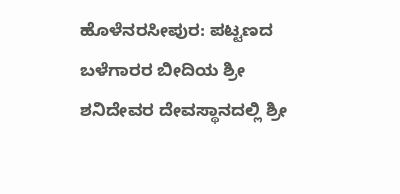ಹೊಳೆನರಸೀಪುರ: ಪಟ್ಟಣದ ಬಳೆಗಾರರ ಬೀದಿಯ ಶ್ರೀ ಶನಿದೇವರ ದೇವಸ್ಥಾನದಲ್ಲಿ ಶ್ರೀ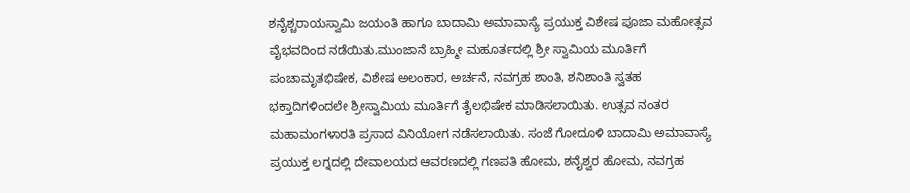ಶನೈಶ್ಚರಾಯಸ್ವಾಮಿ ಜಯಂತಿ ಹಾಗೂ ಬಾದಾಮಿ ಅಮಾವಾಸ್ಯೆ ಪ್ರಯುಕ್ತ ವಿಶೇಷ ಪೂಜಾ ಮಹೋತ್ಸವ ವೈಭವದಿಂದ ನಡೆಯಿತು.ಮುಂಜಾನೆ ಬ್ರಾಹ್ಮೀ ಮಹೂರ್ತದಲ್ಲಿ ಶ್ರೀ ಸ್ವಾಮಿಯ ಮೂರ್ತಿಗೆ ಪಂಚಾಮೃತಭಿಷೇಕ, ವಿಶೇಷ ಅಲಂಕಾರ, ಅರ್ಚನೆ, ನವಗ್ರಹ ಶಾಂತಿ, ಶನಿಶಾಂತಿ ಸ್ವತಹ ಭಕ್ತಾದಿಗಳಿಂದಲೇ ಶ್ರೀಸ್ವಾಮಿಯ ಮೂರ್ತಿಗೆ ತೈಲಭಿಷೇಕ ಮಾಡಿಸಲಾಯಿತು. ಉತ್ಸವ ನಂತರ ಮಹಾಮಂಗಳಾರತಿ ಪ್ರಸಾದ ವಿನಿಯೋಗ ನಡೆಸಲಾಯಿತು. ಸಂಜೆ ಗೋದೂಳಿ ಬಾದಾಮಿ ಅಮಾವಾಸ್ಯೆ ಪ್ರಯುಕ್ತ ಲಗ್ನದಲ್ಲಿ ದೇವಾಲಯದ ಆವರಣದಲ್ಲಿ ಗಣಪತಿ ಹೋಮ, ಶನೈಶ್ವರ ಹೋಮ, ನವಗ್ರಹ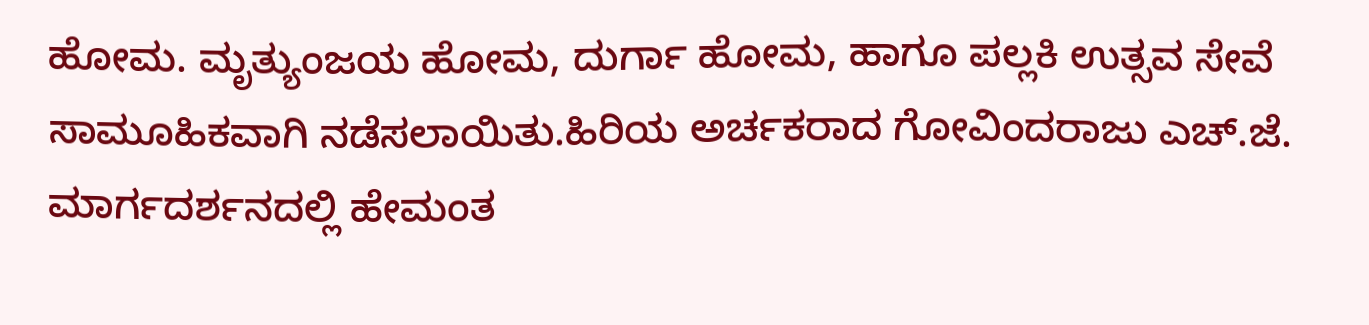ಹೋಮ. ಮೃತ್ಯುಂಜಯ ಹೋಮ, ದುರ್ಗಾ ಹೋಮ, ಹಾಗೂ ಪಲ್ಲಕಿ ಉತ್ಸವ ಸೇವೆ ಸಾಮೂಹಿಕವಾಗಿ ನಡೆಸಲಾಯಿತು.ಹಿರಿಯ ಅರ್ಚಕರಾದ ಗೋವಿಂದರಾಜು ಎಚ್.ಜೆ. ಮಾರ್ಗದರ್ಶನದಲ್ಲಿ ಹೇಮಂತ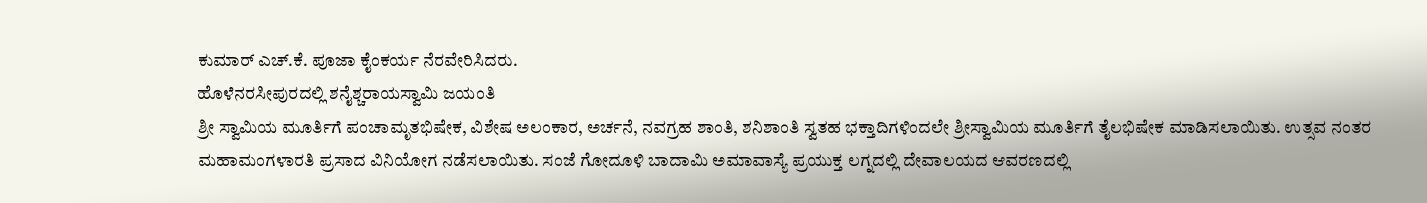ಕುಮಾರ್ ಎಚ್.ಕೆ. ಪೂಜಾ ಕೈಂಕರ್ಯ ನೆರವೇರಿಸಿದರು.
ಹೊಳೆನರಸೀಪುರದಲ್ಲಿ ಶನೈಶ್ಚರಾಯಸ್ವಾಮಿ ಜಯಂತಿ
ಶ್ರೀ ಸ್ವಾಮಿಯ ಮೂರ್ತಿಗೆ ಪಂಚಾಮೃತಭಿಷೇಕ, ವಿಶೇಷ ಅಲಂಕಾರ, ಅರ್ಚನೆ, ನವಗ್ರಹ ಶಾಂತಿ, ಶನಿಶಾಂತಿ ಸ್ವತಹ ಭಕ್ತಾದಿಗಳಿಂದಲೇ ಶ್ರೀಸ್ವಾಮಿಯ ಮೂರ್ತಿಗೆ ತೈಲಭಿಷೇಕ ಮಾಡಿಸಲಾಯಿತು. ಉತ್ಸವ ನಂತರ ಮಹಾಮಂಗಳಾರತಿ ಪ್ರಸಾದ ವಿನಿಯೋಗ ನಡೆಸಲಾಯಿತು. ಸಂಜೆ ಗೋದೂಳಿ ಬಾದಾಮಿ ಅಮಾವಾಸ್ಯೆ ಪ್ರಯುಕ್ತ ಲಗ್ನದಲ್ಲಿ ದೇವಾಲಯದ ಆವರಣದಲ್ಲಿ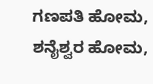ಗಣಪತಿ ಹೋಮ, ಶನೈಶ್ವರ ಹೋಮ,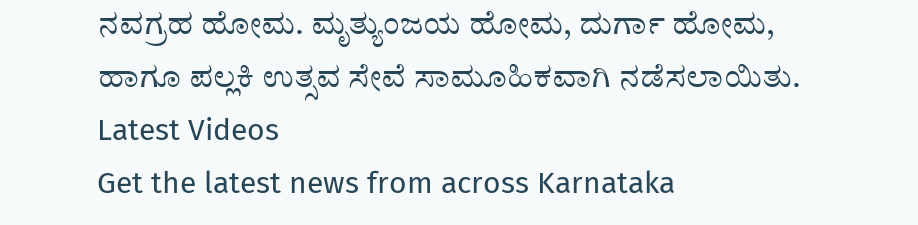ನವಗ್ರಹ ಹೋಮ. ಮೃತ್ಯುಂಜಯ ಹೋಮ, ದುರ್ಗಾ ಹೋಮ, ಹಾಗೂ ಪಲ್ಲಕಿ ಉತ್ಸವ ಸೇವೆ ಸಾಮೂಹಿಕವಾಗಿ ನಡೆಸಲಾಯಿತು.
Latest Videos
Get the latest news from across Karnataka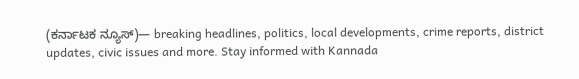(ಕರ್ನಾಟಕ ನ್ಯೂಸ್)— breaking headlines, politics, local developments, crime reports, district updates, civic issues and more. Stay informed with Kannada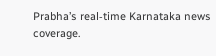Prabha’s real‑time Karnataka news coverage.